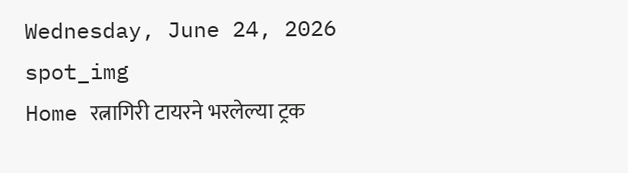Wednesday, June 24, 2026
spot_img
Home रत्नागिरी टायरने भरलेल्या ट्रक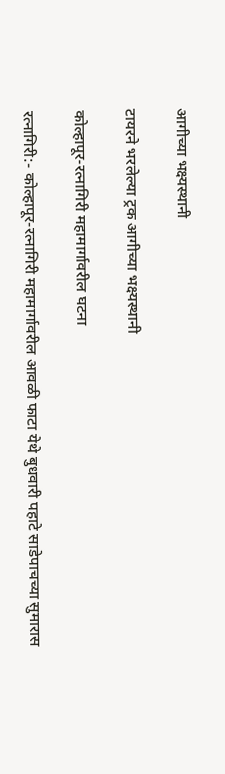आगीच्या भक्ष्यस्थानी

टायरने भरलेल्या ट्रक आगीच्या भक्ष्यस्थानी

कोल्हापूर-रत्नागिरी महामार्गावरील घटना

रत्नागिरी:- कोल्हापूर-रत्नागिरी महामार्गावरील आवळी फाटा येथे बुधवारी पहाटे साडेपाचच्या सुमारास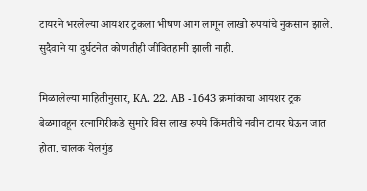टायरने भरलेल्या आयशर ट्रकला भीषण आग लागून लाखो रुपयांचे नुकसान झाले. सुदैवाने या दुर्घटनेत कोणतीही जीवितहानी झाली नाही.

मिळालेल्या माहितीनुसार, KA. 22. AB -1643 क्रमांकाचा आयशर ट्रक बेळगावहून रत्नागिरीकडे सुमारे विस लाख रुपये किंमतीचे नवीन टायर घेऊन जात होता. चालक येलगुंड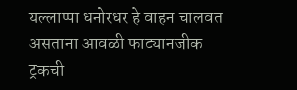यल्लाप्पा धनोरधर हे वाहन चालवत असताना आवळी फाट्यानजीक ट्रकची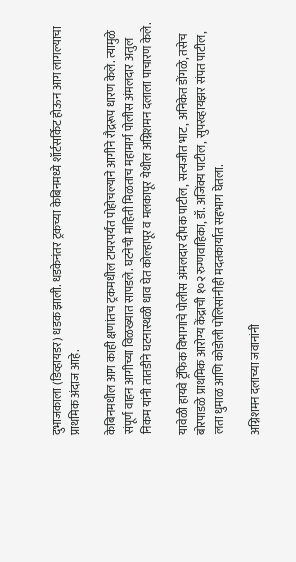दुभाजकाला (डिव्हायडर) धडक झाली. धडकेनंतर ट्रकच्या केबिनमध्ये शॉर्टसर्किट होऊन आग लागल्याचा प्राथमिक अंदाज आहे.

केबिनमधील आग काही क्षणांतच ट्रकमधील टायरपर्यंत पोहोचल्याने आगीने रौद्ररूप धारण केले. त्यामुळे संपूर्ण वाहन आगीच्या विळख्यात सापडले. घटनेची माहिती मिळताच महामार्ग पोलीस अंमलदार अतुल निकम यांनी तातडीने घटनास्थळी धाव घेत कोल्हापूर व मलकापूर येथील अग्निशमन दलाला पाचारण केले.

यावेळी हायवे ट्रॅफिक विभागाचे पोलीस अंमलदार दीपक पाटील, सत्यजीत भाट, अनिकेत डोंगळे, तसेच बोरपाडळे प्राथमिक आरोग्य केंद्राची १०२ रुग्णवाहिका, डॉ. अजिंक्य पाटील, सुपरव्हायझर संपत पाटील, लता धुमाळ आणि कोडोली पोलिसांनीही मदतकार्यात सहभाग घेतला.

अग्निशमन दलाच्या जवानांनी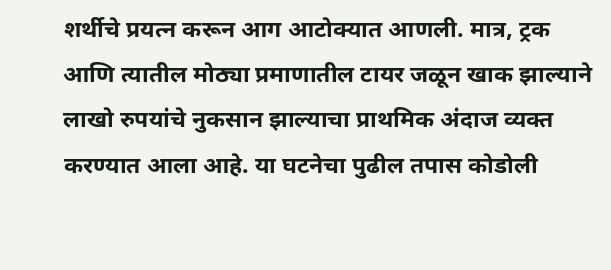शर्थीचे प्रयत्न करून आग आटोक्यात आणली. मात्र, ट्रक आणि त्यातील मोठ्या प्रमाणातील टायर जळून खाक झाल्याने लाखो रुपयांचे नुकसान झाल्याचा प्राथमिक अंदाज व्यक्त करण्यात आला आहे. या घटनेचा पुढील तपास कोडोली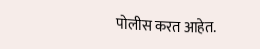पोलीस करत आहेत.